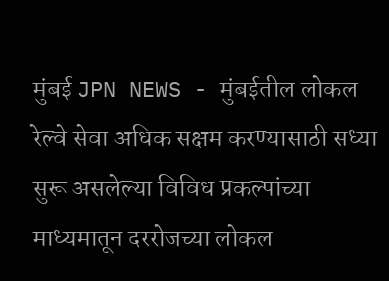मुंबई JPN NEWS - मुंबईतील लोकल रेल्वे सेवा अधिक सक्षम करण्यासाठी सध्या सुरू असलेल्या विविध प्रकल्पांच्या माध्यमातून दररोजच्या लोकल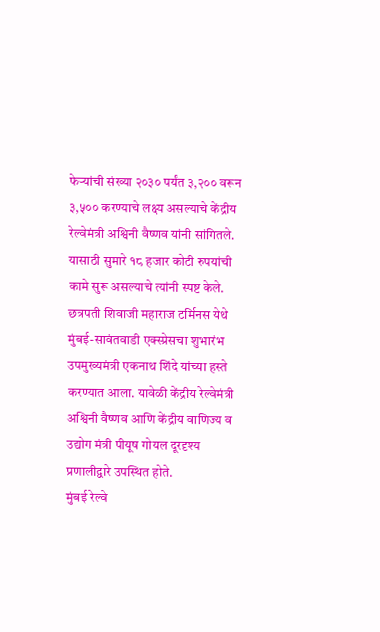फेऱ्यांची संख्या २०३० पर्यंत ३,२०० वरून ३,५०० करण्याचे लक्ष्य असल्याचे केंद्रीय रेल्वेमंत्री अश्विनी वैष्णव यांनी सांगितले. यासाठी सुमारे १८ हजार कोटी रुपयांची कामे सुरू असल्याचे त्यांनी स्पष्ट केले.
छत्रपती शिवाजी महाराज टर्मिनस येथे मुंबई-सावंतवाडी एक्स्प्रेसचा शुभारंभ उपमुख्यमंत्री एकनाथ शिंदे यांच्या हस्ते करण्यात आला. यावेळी केंद्रीय रेल्वेमंत्री अश्विनी वैष्णव आणि केंद्रीय वाणिज्य व उद्योग मंत्री पीयूष गोयल दूरदृश्य प्रणालीद्वारे उपस्थित होते.
मुंबई रेल्वे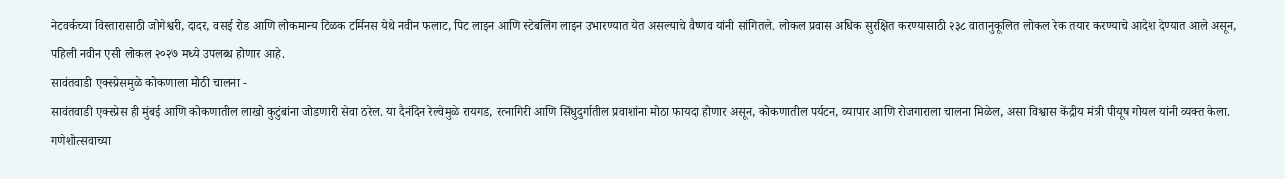नेटवर्कच्या विस्तारासाठी जोगेश्वरी, दादर, वसई रोड आणि लोकमान्य टिळक टर्मिनस येथे नवीन फलाट, पिट लाइन आणि स्टेबलिंग लाइन उभारण्यात येत असल्याचे वैष्णव यांनी सांगितले. लोकल प्रवास अधिक सुरक्षित करण्यासाठी २३८ वातानुकूलित लोकल रेक तयार करण्याचे आदेश देण्यात आले असून, पहिली नवीन एसी लोकल २०२७ मध्ये उपलब्ध होणार आहे.
सावंतवाडी एक्स्प्रेसमुळे कोकणाला मोठी चालना -
सावंतवाडी एक्स्प्रेस ही मुंबई आणि कोकणातील लाखो कुटुंबांना जोडणारी सेवा ठरेल. या दैनंदिन रेल्वेमुळे रायगड, रत्नागिरी आणि सिंधुदुर्गातील प्रवाशांना मोठा फायदा होणार असून, कोकणातील पर्यटन, व्यापार आणि रोजगाराला चालना मिळेल, असा विश्वास केंद्रीय मंत्री पीयूष गोयल यांनी व्यक्त केला.
गणेशोत्सवाच्या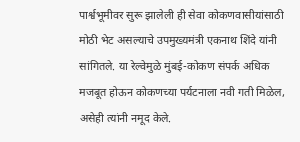पार्श्वभूमीवर सुरू झालेली ही सेवा कोकणवासीयांसाठी मोठी भेट असल्याचे उपमुख्यमंत्री एकनाथ शिंदे यांनी सांगितले. या रेल्वेमुळे मुंबई-कोकण संपर्क अधिक मजबूत होऊन कोकणच्या पर्यटनाला नवी गती मिळेल, असेही त्यांनी नमूद केले.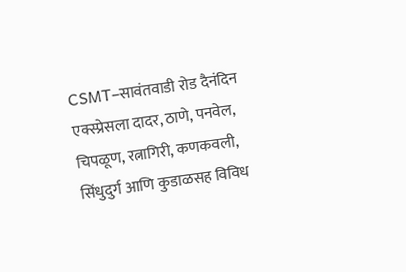CSMT–सावंतवाडी रोड दैनंदिन एक्स्प्रेसला दादर, ठाणे, पनवेल, चिपळूण, रत्नागिरी, कणकवली, सिंधुदुर्ग आणि कुडाळसह विविध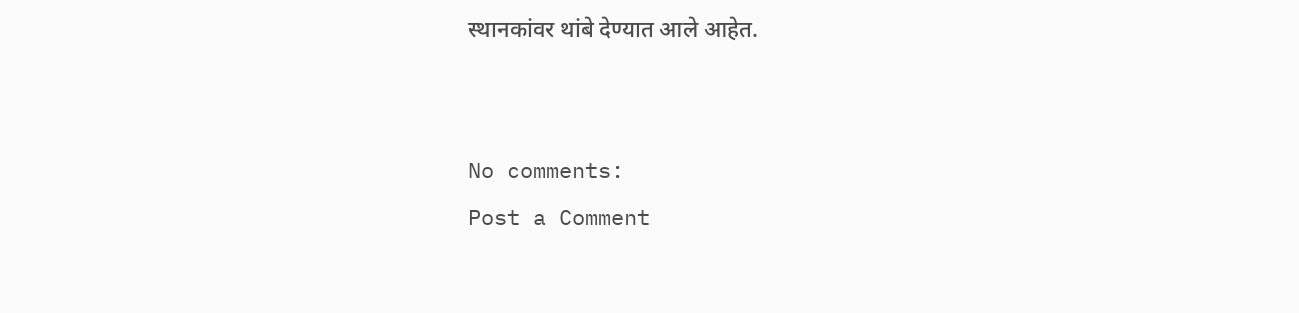स्थानकांवर थांबे देण्यात आले आहेत.


No comments:
Post a Comment